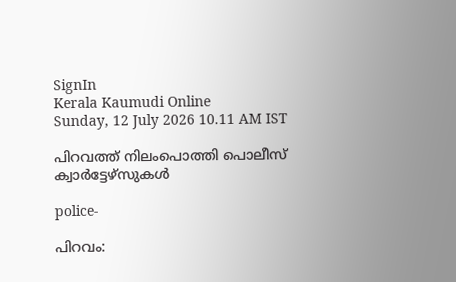SignIn
Kerala Kaumudi Online
Sunday, 12 July 2026 10.11 AM IST

പിറവത്ത് നിലംപൊത്തി പൊലീസ് ക്വാർട്ടേഴ്‌സുകൾ

police-

പിറവം: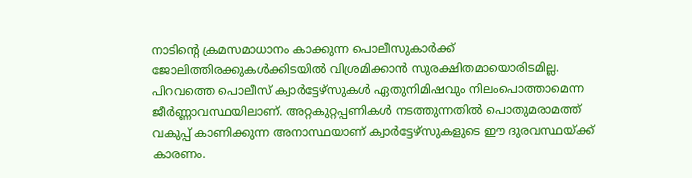നാടിന്റെ ക്രമസമാധാനം കാക്കുന്ന പൊലീസുകാർക്ക് ജോലിത്തിരക്കുകൾക്കിടയിൽ വിശ്രമിക്കാൻ സുരക്ഷിതമായൊരിടമില്ല. പിറവത്തെ പൊലീസ് ക്വാർട്ടേഴ്‌സുകൾ ഏതുനിമിഷവും നിലംപൊത്താമെന്ന ജീർണ്ണാവസ്ഥയിലാണ്. അറ്റകുറ്റപ്പണികൾ നടത്തുന്നതിൽ പൊതുമരാമത്ത് വകുപ്പ് കാണിക്കുന്ന അനാസ്ഥയാണ് ക്വാർട്ടേഴ്‌സുകളുടെ ഈ ദുരവസ്ഥയ്ക്ക് കാരണം.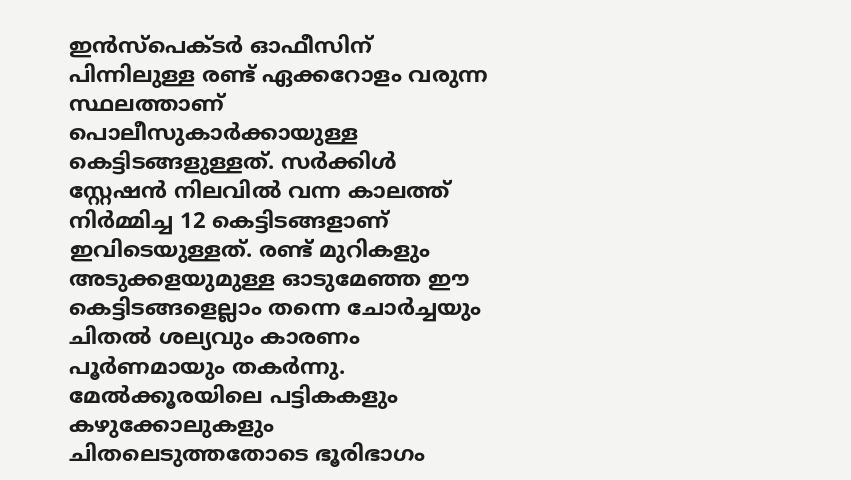ഇൻസ്‌പെക്ടർ ഓഫീസിന് പിന്നിലുള്ള രണ്ട് ഏക്കറോളം വരുന്ന സ്ഥലത്താണ് പൊലീസുകാർക്കായുള്ള കെട്ടിടങ്ങളുള്ളത്. സർക്കിൾ സ്റ്റേഷൻ നിലവിൽ വന്ന കാലത്ത് നിർമ്മിച്ച 12 കെട്ടിടങ്ങളാണ് ഇവിടെയുള്ളത്. രണ്ട് മുറികളും അടുക്കളയുമുള്ള ഓടുമേഞ്ഞ ഈ കെട്ടിടങ്ങളെല്ലാം തന്നെ ചോർച്ചയും ചിതൽ ശല്യവും കാരണം പൂർണമായും തകർന്നു. മേൽക്കൂരയിലെ പട്ടികകളും കഴുക്കോലുകളും ചിതലെടുത്തതോടെ ഭൂരിഭാഗം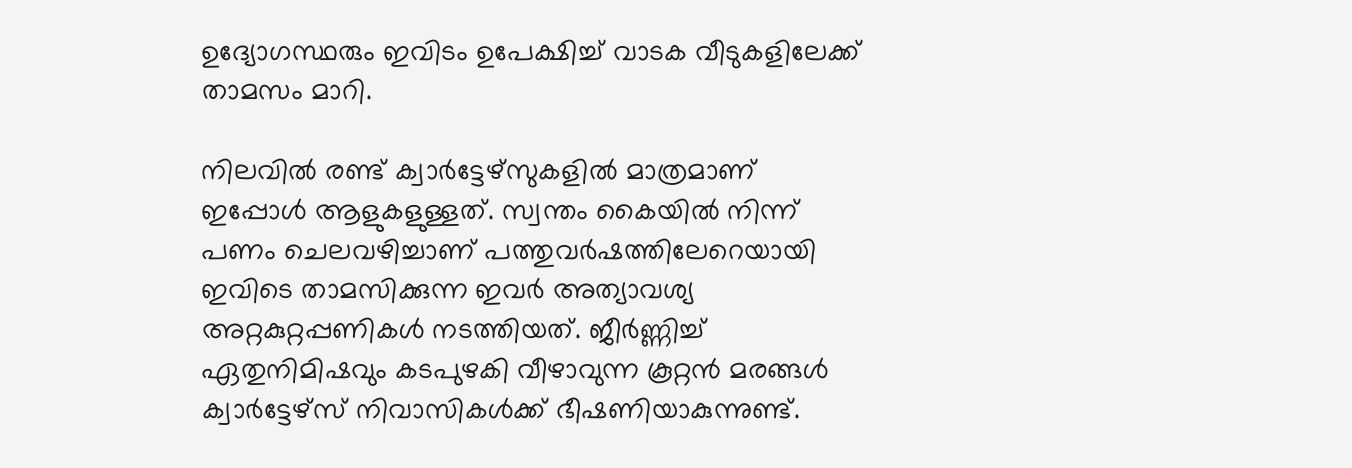ഉദ്യോഗസ്ഥരും ഇവിടം ഉപേക്ഷിച്ച് വാടക വീടുകളിലേക്ക് താമസം മാറി.

നിലവിൽ രണ്ട് ക്വാർട്ടേഴ്‌സുകളിൽ മാത്രമാണ് ഇപ്പോൾ ആളുകളുള്ളത്. സ്വന്തം കൈയിൽ നിന്ന് പണം ചെലവഴിച്ചാണ് പത്തുവർഷത്തിലേറെയായി ഇവിടെ താമസിക്കുന്ന ഇവർ അത്യാവശ്യ അറ്റകുറ്റപ്പണികൾ നടത്തിയത്. ജീർണ്ണിച്ച് ഏതുനിമിഷവും കടപുഴകി വീഴാവുന്ന കൂറ്റൻ മരങ്ങൾ ക്വാർട്ടേഴ്‌സ് നിവാസികൾക്ക് ഭീഷണിയാകുന്നുണ്ട്.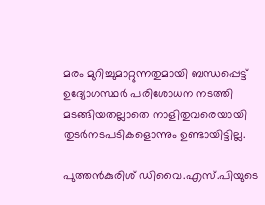മരം മുറിച്ചുമാറ്റുന്നതുമായി ബന്ധപ്പെട്ട് ഉദ്യോഗസ്ഥർ പരിശോധന നടത്തി മടങ്ങിയതല്ലാതെ നാളിതുവരെയായി തുടർനടപടികളൊന്നും ഉണ്ടായിട്ടില്ല.

പുത്തൻകുരിശ് ഡിവൈ.എസ്.പിയുടെ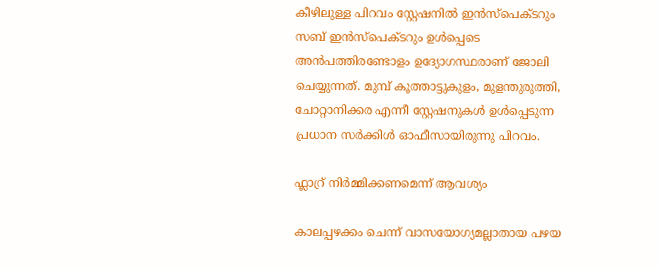കീഴിലുള്ള പിറവം സ്റ്റേഷനിൽ ഇൻസ്‌പെക്ടറും സബ് ഇൻസ്പെക്‌ടറും ഉൾപ്പെടെ അൻപത്തിരണ്ടോളം ഉദ്യോഗസ്ഥരാണ് ജോലി ചെയ്യുന്നത്. മുമ്പ് കൂത്താട്ടുകുളം, മുളന്തുരുത്തി, ചോറ്റാനിക്കര എന്നീ സ്റ്റേഷനുകൾ ഉൾപ്പെടുന്ന പ്രധാന സർക്കിൾ ഓഫീസായിരുന്നു പിറവം.

ഫ്ലാറ്ര് നിർമ്മിക്കണമെന്ന് ആവശ്യം

കാലപ്പഴക്കം ചെന്ന് വാസയോഗ്യമല്ലാതായ പഴയ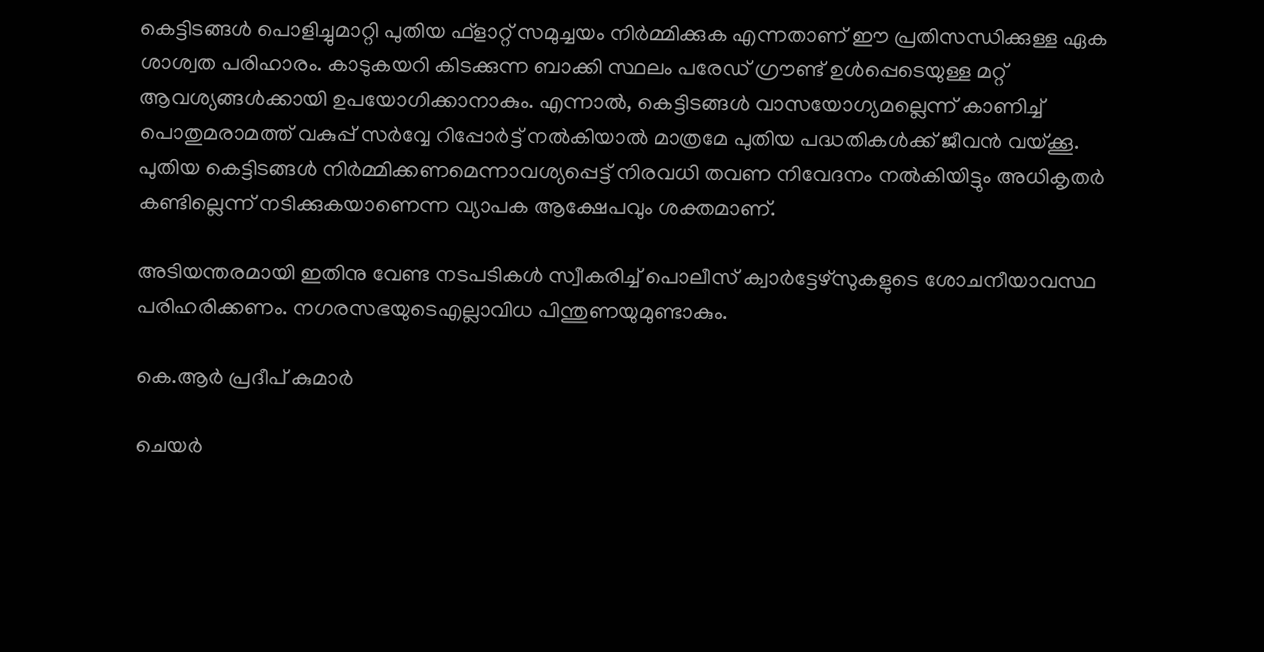കെട്ടിടങ്ങൾ പൊളിച്ചുമാറ്റി പുതിയ ഫ്‌ളാറ്റ് സമുച്ചയം നിർമ്മിക്കുക എന്നതാണ് ഈ പ്രതിസന്ധിക്കുള്ള ഏക ശാശ്വത പരിഹാരം. കാടുകയറി കിടക്കുന്ന ബാക്കി സ്ഥലം പരേഡ് ഗ്രൗണ്ട് ഉൾപ്പെടെയുള്ള മറ്റ് ആവശ്യങ്ങൾക്കായി ഉപയോഗിക്കാനാകും. എന്നാൽ, കെട്ടിടങ്ങൾ വാസയോഗ്യമല്ലെന്ന് കാണിച്ച് പൊതുമരാമത്ത് വകുപ്പ് സർവ്വേ റിപ്പോർട്ട് നൽകിയാൽ മാത്രമേ പുതിയ പദ്ധതികൾക്ക് ജീവൻ വയ്ക്കൂ. പുതിയ കെട്ടിടങ്ങൾ നിർമ്മിക്കണമെന്നാവശ്യപ്പെട്ട് നിരവധി തവണ നിവേദനം നൽകിയിട്ടും അധികൃതർ കണ്ടില്ലെന്ന് നടിക്കുകയാണെന്ന വ്യാപക ആക്ഷേപവും ശക്തമാണ്.

അടിയന്തരമായി ഇതിനു വേണ്ട നടപടികൾ സ്വീകരിച്ച് പൊലീസ് ക്വാർട്ടേഴ്സുകളുടെ ശോചനീയാവസ്ഥ പരിഹരിക്കണം. നഗരസഭയുടെഎല്ലാവിധ പിന്തുണയുമുണ്ടാകും.

കെ.ആർ പ്രദീപ് കുമാർ

ചെയർ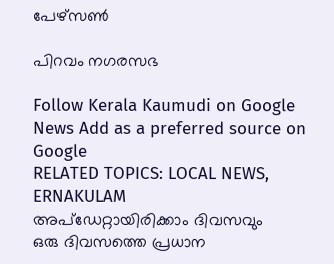പേഴ്‌സൺ

പിറവം നഗരസഭ

Follow Kerala Kaumudi on Google News Add as a preferred source on Google
RELATED TOPICS: LOCAL NEWS, ERNAKULAM
അപ്ഡേറ്റായിരിക്കാം ദിവസവും
ഒരു ദിവസത്തെ പ്രധാന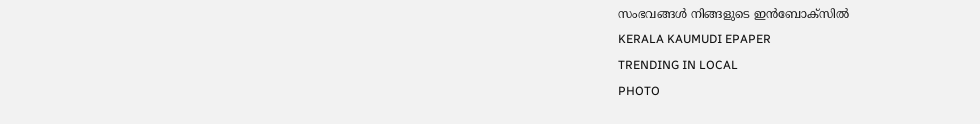സംഭവങ്ങൾ നിങ്ങളുടെ ഇൻബോക്സിൽ
KERALA KAUMUDI EPAPER
TRENDING IN LOCAL
PHOTO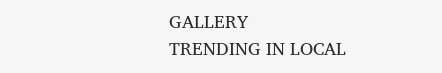GALLERY
TRENDING IN LOCAL